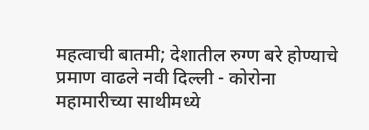महत्वाची बातमी; देशातील रुग्ण बरे होण्याचे प्रमाण वाढले नवी दिल्ली - कोरोना महामारीच्या साथीमध्ये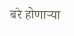बरे होणाऱ्या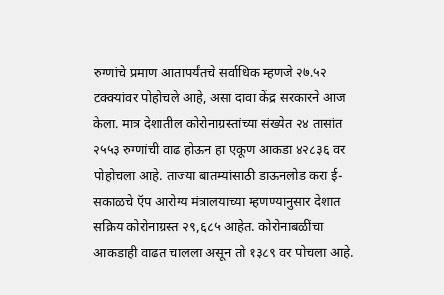रुग्णांचे प्रमाण आतापर्यंतचे सर्वाधिक म्हणजे २७.५२ टक्क्यांवर पोहोचले आहे, असा दावा केंद्र सरकारने आज केला. मात्र देशातील कोरोनाग्रस्तांच्या संख्येत २४ तासांत २५५३ रुग्णांची वाढ होऊन हा एकूण आकडा ४२८३६ वर पोहोचला आहे. ताज्या बातम्यांसाठी डाऊनलोड करा ई-सकाळचे ऍप आरोग्य मंत्रालयाच्या म्हणण्यानुसार देशात सक्रिय कोरोनाग्रस्त २९,६८५ आहेत. कोरोनाबळींचा आकडाही वाढत चालला असून तो १३८९ वर पोचला आहे.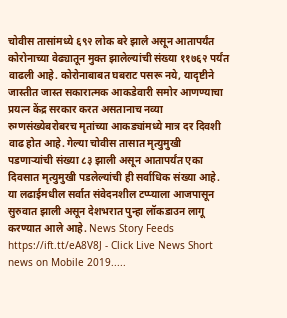चोवीस तासांमध्ये ६९२ लोक बरे झाले असून आतापर्यंत कोरोनाच्या वेढ्यातून मुक्त झालेल्यांची संख्या ११७६२ पर्यंत वाढली आहे. कोरोनाबाबत घबराट पसरू नये, यादृष्टीने जास्तीत जास्त सकारात्मक आकडेवारी समोर आणण्याचा प्रयत्न केंद्र सरकार करत असतानाच नव्या रुग्णसंख्येबरोबरच मृतांच्या आकड्यांमध्ये मात्र दर दिवशी वाढ होत आहे. गेल्या चोवीस तासात मृत्युमुखी पडणाऱ्यांची संख्या ८३ झाली असून आतापर्यंत एका दिवसात मृत्युमुखी पडलेल्यांची ही सर्वाधिक संख्या आहे. या लढाईमधील सर्वात संवेदनशील टप्प्याला आजपासून सुरुवात झाली असून देशभरात पुन्हा लॉकडाउन लागू करण्यात आले आहे. News Story Feeds https://ift.tt/eA8V8J - Click Live News Short news on Mobile 2019.....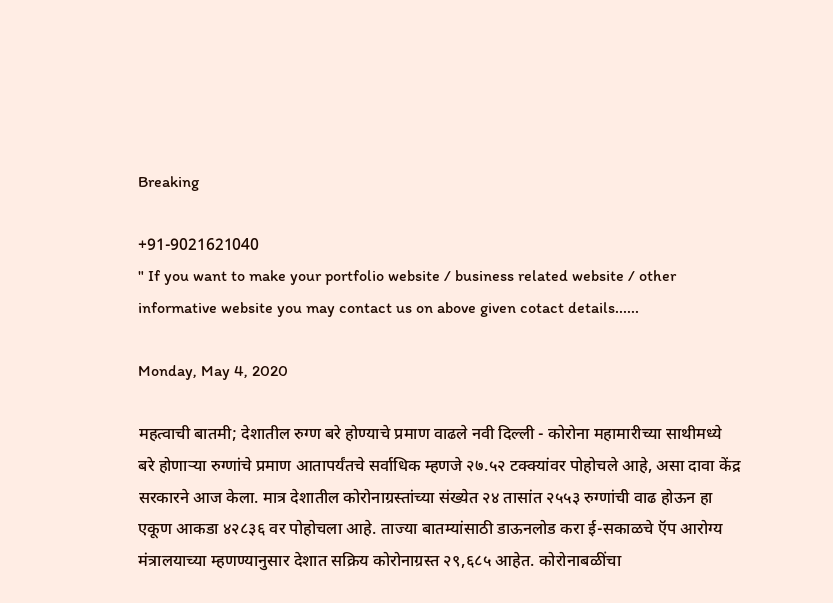Breaking

+91-9021621040
" If you want to make your portfolio website / business related website / other informative website you may contact us on above given cotact details......

Monday, May 4, 2020

महत्वाची बातमी; देशातील रुग्ण बरे होण्याचे प्रमाण वाढले नवी दिल्ली - कोरोना महामारीच्या साथीमध्ये बरे होणाऱ्या रुग्णांचे प्रमाण आतापर्यंतचे सर्वाधिक म्हणजे २७.५२ टक्क्यांवर पोहोचले आहे, असा दावा केंद्र सरकारने आज केला. मात्र देशातील कोरोनाग्रस्तांच्या संख्येत २४ तासांत २५५३ रुग्णांची वाढ होऊन हा एकूण आकडा ४२८३६ वर पोहोचला आहे. ताज्या बातम्यांसाठी डाऊनलोड करा ई-सकाळचे ऍप आरोग्य मंत्रालयाच्या म्हणण्यानुसार देशात सक्रिय कोरोनाग्रस्त २९,६८५ आहेत. कोरोनाबळींचा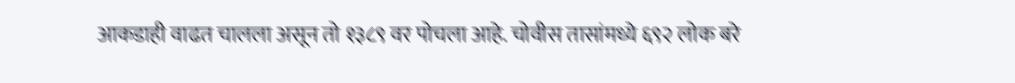आकडाही वाढत चालला असून तो १३८९ वर पोचला आहे. चोवीस तासांमध्ये ६९२ लोक बरे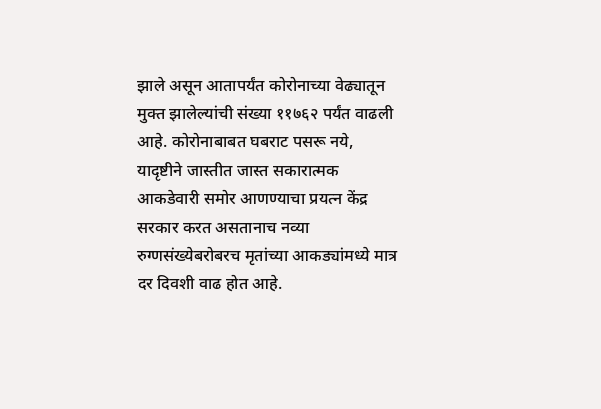झाले असून आतापर्यंत कोरोनाच्या वेढ्यातून मुक्त झालेल्यांची संख्या ११७६२ पर्यंत वाढली आहे. कोरोनाबाबत घबराट पसरू नये, यादृष्टीने जास्तीत जास्त सकारात्मक आकडेवारी समोर आणण्याचा प्रयत्न केंद्र सरकार करत असतानाच नव्या रुग्णसंख्येबरोबरच मृतांच्या आकड्यांमध्ये मात्र दर दिवशी वाढ होत आहे.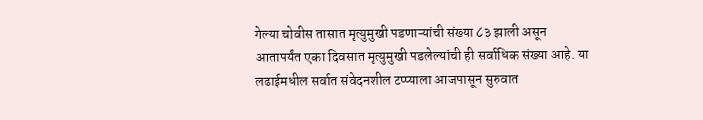गेल्या चोवीस तासात मृत्युमुखी पडणाऱ्यांची संख्या ८३ झाली असून आतापर्यंत एका दिवसात मृत्युमुखी पडलेल्यांची ही सर्वाधिक संख्या आहे. या लढाईमधील सर्वात संवेदनशील टप्प्याला आजपासून सुरुवात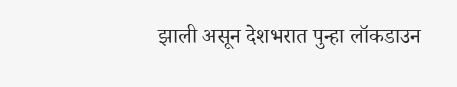झाली असून देशभरात पुन्हा लॉकडाउन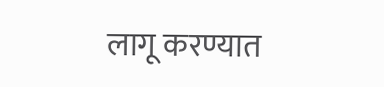लागू करण्यात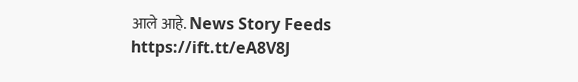आले आहे. News Story Feeds https://ift.tt/eA8V8J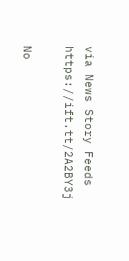via News Story Feeds https://ift.tt/2A2BY3j

No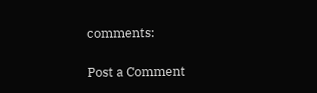comments:

Post a Comment